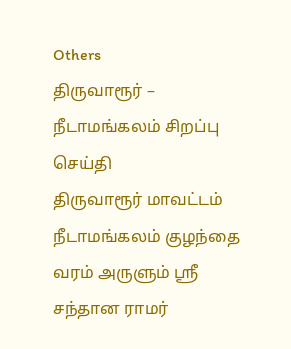Others
திருவாரூர் – நீடாமங்கலம் சிறப்பு செய்தி
திருவாரூர் மாவட்டம் நீடாமங்கலம் குழந்தை வரம் அருளும் ஶ்ரீ சந்தான ராமர்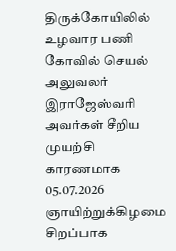திருக்கோயிலில் உழவார பணி கோவில் செயல் அலுவலர் இராஜேஸ்வரி அவர்கள் சீறிய முயற்சி காரணமாக 05.07.2026 ஞாயிற்றுக்கிழமை சிறப்பாக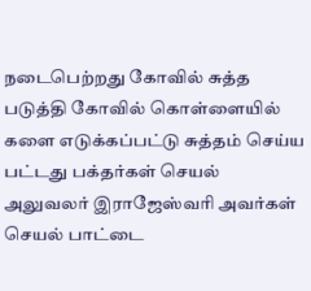நடைபெற்றது கோவில் சுத்த படுத்தி கோவில் கொள்ளையில் களை எடுக்கப்பட்டு சுத்தம் செய்ய பட்டது பக்தர்கள் செயல் அலுவலர் இராஜேஸ்வரி அவர்கள் செயல் பாட்டை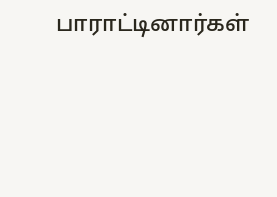பாராட்டினார்கள்